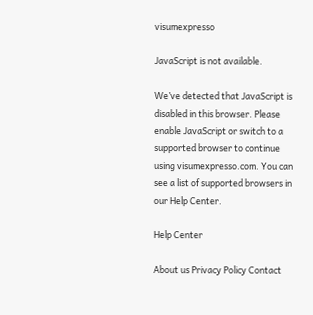visumexpresso

JavaScript is not available.

We’ve detected that JavaScript is disabled in this browser. Please enable JavaScript or switch to a supported browser to continue using visumexpresso.com. You can see a list of supported browsers in our Help Center.

Help Center

About us Privacy Policy Contact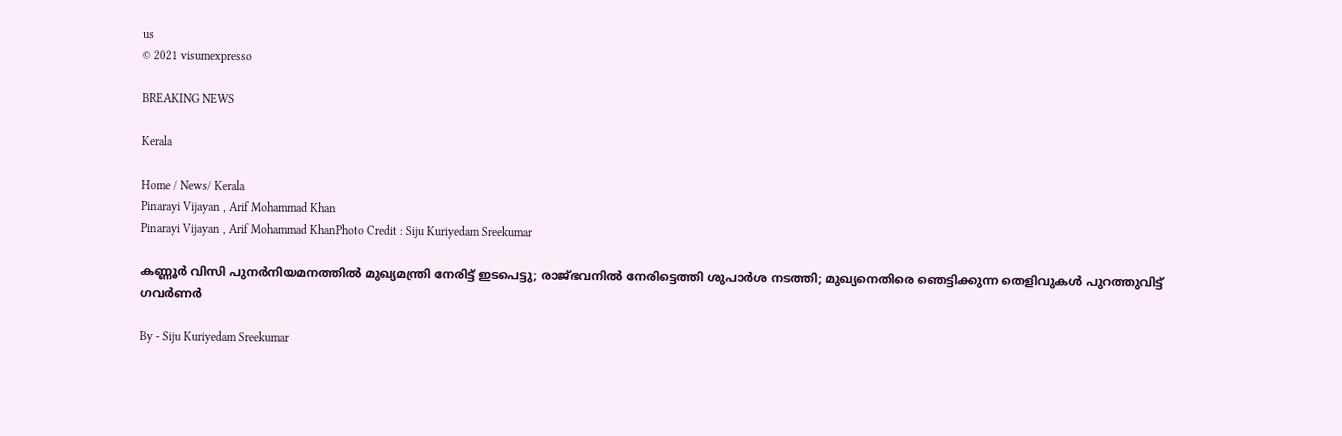us
© 2021 visumexpresso

BREAKING NEWS

Kerala

Home / News/ Kerala
Pinarayi Vijayan , Arif Mohammad Khan
Pinarayi Vijayan , Arif Mohammad KhanPhoto Credit : Siju Kuriyedam Sreekumar

കണ്ണൂര്‍ വിസി പുനര്‍നിയമനത്തില്‍ മുഖ്യമന്ത്രി നേരിട്ട് ഇടപെട്ടു; രാജ്ഭവനില്‍ നേരിട്ടെത്തി ശുപാർശ നടത്തി; മുഖ്യനെതിരെ ഞെട്ടിക്കുന്ന തെളിവുകൾ പുറത്തുവിട്ട് ഗവർണർ

By - Siju Kuriyedam Sreekumar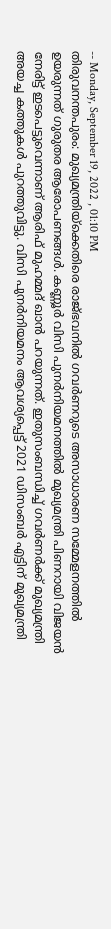-- Monday, September 19, 2022 , 01:10 PM
തിരുവനന്തപുരം: മുഖ്യമന്ത്രിയ്‌ക്കെതിരെ രാജ്ഭവനിൽ ഗവർണറുടെ അസാധാരണ സമ്മേളനത്തിൽ ഉയരുന്നത് ഗുരുതര ആരോപണങ്ങൾ. കണ്ണൂര്‍ വിസി പുനര്‍നിയമനത്തില്‍ മുഖ്യമന്ത്രി പിണറായി വിജയൻ നേരിട്ട് ഇടപെട്ടുവെന്നാണ് ആരിഫ് മുഹമ്മദ് ഖാൻ പറയുന്നത്. ഇതുസംബന്ധിച്ച് ഗവര്‍ണര്‍ക്ക് മുഖ്യമന്ത്രി അയച്ച കത്തുകള്‍ പുറത്തുവിട്ടു. വിസി പുനര്‍നിയമനം ആവശ്യപ്പെട്ട് 2021 ഡിസംബര്‍ എട്ടിന് മുഖ്യമന്ത്രി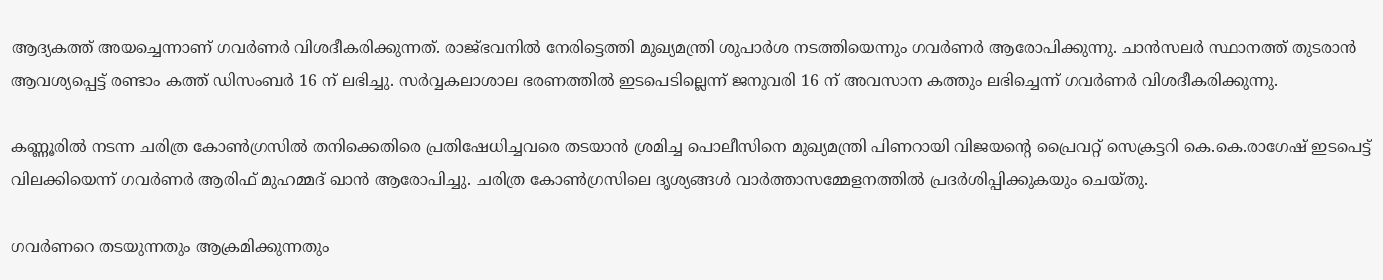ആദ്യകത്ത് അയച്ചെന്നാണ് ഗവര്‍ണര്‍ വിശദീകരിക്കുന്നത്. രാജ്ഭവനില്‍ നേരിട്ടെത്തി മുഖ്യമന്ത്രി ശുപാര്‍ശ നടത്തിയെന്നും ഗവര്‍ണര്‍ ആരോപിക്കുന്നു. ചാന്‍സലര്‍ സ്ഥാനത്ത് തുടരാന്‍ ആവശ്യപ്പെട്ട് രണ്ടാം കത്ത് ഡിസംബര്‍ 16 ന് ലഭിച്ചു. സര്‍വ്വകലാശാല ഭരണത്തില്‍ ഇടപെടില്ലെന്ന് ജനുവരി 16 ന് അവസാന കത്തും ലഭിച്ചെന്ന് ഗവര്‍ണര്‍ വിശദീകരിക്കുന്നു.

കണ്ണൂരില്‍ നടന്ന ചരിത്ര കോണ്‍ഗ്രസില്‍ തനിക്കെതിരെ പ്രതിഷേധിച്ചവരെ തടയാന്‍ ശ്രമിച്ച പൊലീസിനെ മുഖ്യമന്ത്രി പിണറായി വിജയന്റെ പ്രൈവറ്റ് സെക്രട്ടറി കെ.കെ.രാഗേഷ് ഇടപെട്ട് വിലക്കിയെന്ന് ഗവര്‍ണര്‍ ആരിഫ് മുഹമ്മദ് ഖാന്‍ ആരോപിച്ചു. ചരിത്ര കോണ്‍ഗ്രസിലെ ദൃശ്യങ്ങള്‍ വാര്‍ത്താസമ്മേളനത്തില്‍ പ്രദര്‍ശിപ്പിക്കുകയും ചെയ്തു.

ഗവര്‍ണറെ തടയുന്നതും ആക്രമിക്കുന്നതും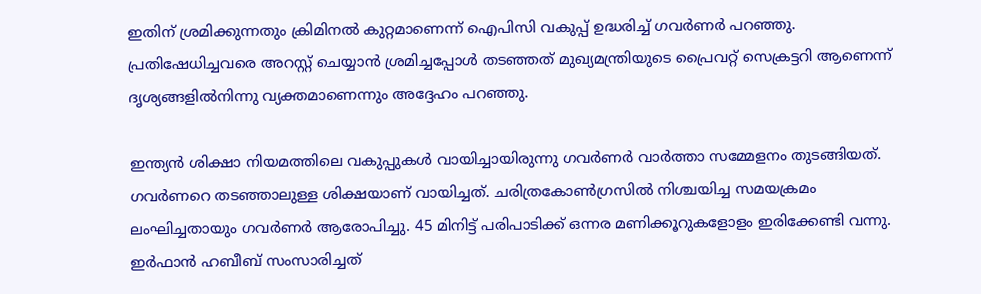ഇതിന് ശ്രമിക്കുന്നതും ക്രിമിനല്‍ കുറ്റമാണെന്ന് ഐപിസി വകുപ്പ് ഉദ്ധരിച്ച് ഗവര്‍ണര്‍ പറഞ്ഞു. പ്രതിഷേധിച്ചവരെ അറസ്റ്റ് ചെയ്യാന്‍ ശ്രമിച്ചപ്പോള്‍ തടഞ്ഞത് മുഖ്യമന്ത്രിയുടെ പ്രൈവറ്റ് സെക്രട്ടറി ആണെന്ന് ദൃശ്യങ്ങളിൽനിന്നു വ്യക്തമാണെന്നും അദ്ദേഹം പറഞ്ഞു.

ഇന്ത്യന്‍ ശിക്ഷാ നിയമത്തിലെ വകുപ്പുകള്‍ വായിച്ചായിരുന്നു ഗവര്‍ണര്‍ വാര്‍ത്താ സമ്മേളനം തുടങ്ങിയത്. ഗവര്‍ണറെ തടഞ്ഞാലുള്ള ശിക്ഷയാണ് വായിച്ചത്. ചരിത്രകോണ്‍ഗ്രസില്‍ നിശ്ചയിച്ച സമയക്രമം ലംഘിച്ചതായും ഗവര്‍ണര്‍ ആരോപിച്ചു. 45 മിനിട്ട് പരിപാടിക്ക് ഒന്നര മണിക്കൂറുകളോളം ഇരിക്കേണ്ടി വന്നു. ഇര്‍ഫാന്‍ ഹബീബ് സംസാരിച്ചത്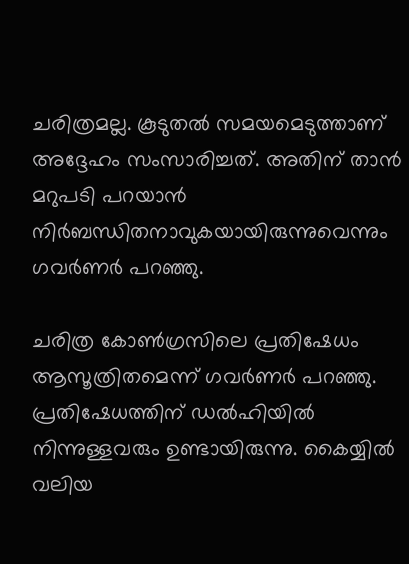ചരിത്രമല്ല. കൂടുതല്‍ സമയമെടുത്താണ് അദ്ദേഹം സംസാരിച്ചത്. അതിന് താന്‍ മറുപടി പറയാന്‍ നിര്‍ബന്ധിതനാവുകയായിരുന്നുവെന്നും ഗവര്‍ണര്‍ പറഞ്ഞു.

ചരിത്ര കോണ്‍ഗ്രസിലെ പ്രതിഷേധം ആസൂത്രിതമെന്ന് ഗവര്‍ണര്‍ പറഞ്ഞു. പ്രതിഷേധത്തിന് ഡല്‍ഹിയില്‍ നിന്നുള്ളവരും ഉണ്ടായിരുന്നു. കൈയ്യില്‍ വലിയ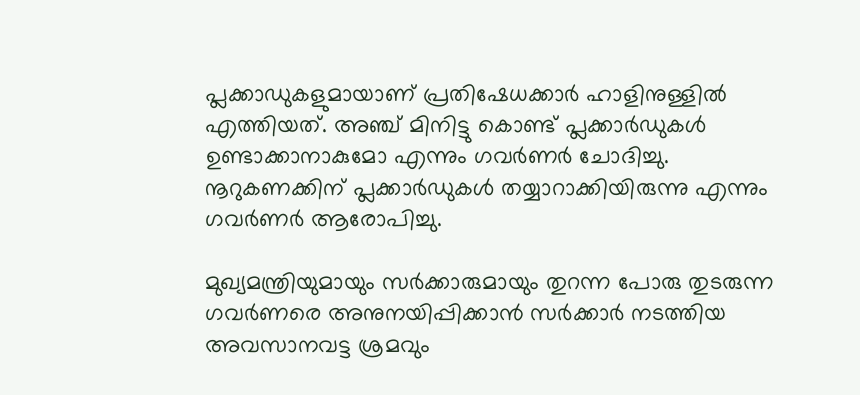പ്ലക്കാഡുകളുമായാണ് പ്രതിഷേധക്കാര്‍ ഹാളിനുള്ളില്‍ എത്തിയത്. അഞ്ച് മിനിട്ടു കൊണ്ട് പ്ലക്കാര്‍ഡുകള്‍ ഉണ്ടാക്കാനാകുമോ എന്നും ഗവര്‍ണര്‍ ചോദിച്ചു. നൂറുകണക്കിന് പ്ലക്കാര്‍ഡുകള്‍ തയ്യാറാക്കിയിരുന്നു എന്നും ഗവര്‍ണര്‍ ആരോപിച്ചു.

മുഖ്യമന്ത്രിയുമായും സർക്കാരുമായും തുറന്ന പോരു തുടരുന്ന ഗവർണരെ അനുനയിപ്പിക്കാൻ സർക്കാർ നടത്തിയ അവസാനവട്ട ശ്രമവും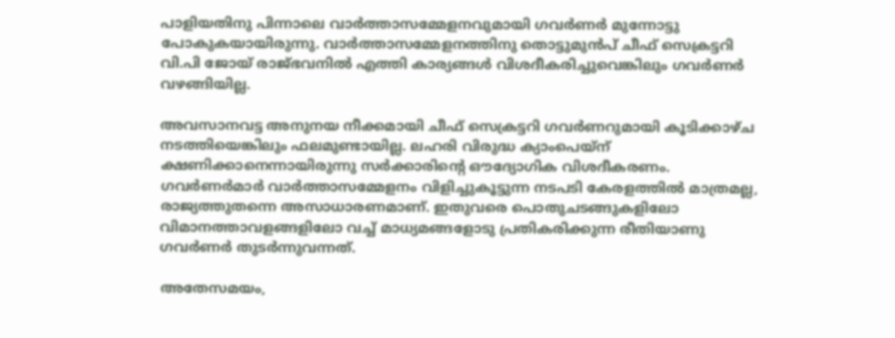പാളിയതിനു പിന്നാലെ വാർത്താസമ്മേളനവുമായി ഗവർണർ മുന്നോട്ടു പോകുകയായിരുന്നു. വാർത്താസമ്മേളനത്തിനു തൊട്ടുമുൻപ് ചീഫ് സെക്രട്ടറി വി.പി ജോയ് രാജ്ഭവനിൽ എത്തി കാര്യങ്ങൾ വിശദീകരിച്ചുവെങ്കിലും ഗവർണർ വഴങ്ങിയില്ല.

അവസാനവട്ട അനുനയ നീക്കമായി ചീഫ് സെക്രട്ടറി ഗവർണറുമായി കൂടിക്കാഴ്‍ച നടത്തിയെങ്കിലും ഫലമുണ്ടായില്ല. ലഹരി വിരുദ്ധ ക്യാംപെയ്‌ന് ക്ഷണിക്കാനെന്നായിരുന്നു സർക്കാരിന്റെ ഔദ്യോഗിക വിശദീകരണം. ഗവർണർമാർ വാർത്താസമ്മേളനം വിളിച്ചുകൂട്ടുന്ന നടപടി കേരളത്തിൽ മാത്രമല്ല, രാജ്യത്തുതന്നെ അസാധാരണമാണ്. ഇതുവരെ പൊതുചടങ്ങുകളിലോ വിമാനത്താവളങ്ങളിലോ വച്ച് മാധ്യമങ്ങളോടു പ്രതികരിക്കുന്ന രീതിയാണു ഗവർണർ തുടർന്നുവന്നത്.

അതേസമയം,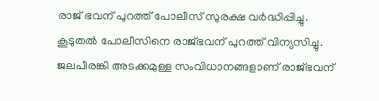രാജ് ഭവന് പുറത്ത് പോലീസ് സുരക്ഷ വര്‍ദ്ധിപ്പിച്ചു. കൂടുതല്‍ പോലീസിനെ രാജ്ഭവന് പുറത്ത് വിന്യസിച്ചു. ജലപീരങ്കി അടക്കമുള്ള സംവിധാനങ്ങളാണ് രാജ്ഭവന്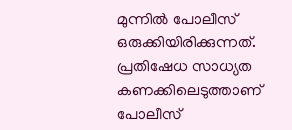മുന്നില്‍ പോലീസ് ഒരുക്കിയിരിക്കുന്നത്. പ്രതിഷേധ സാധ്യത കണക്കിലെടുത്താണ് പോലീസ്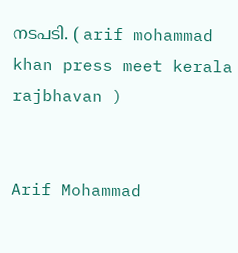നടപടി. ( arif mohammad khan press meet kerala rajbhavan )


Arif Mohammad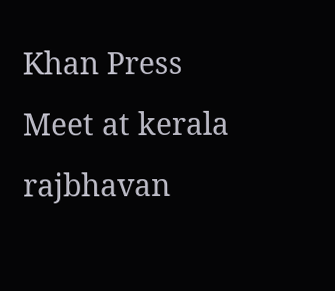Khan Press Meet at kerala rajbhavan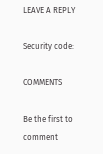LEAVE A REPLY

Security code:

COMMENTS

Be the first to comment